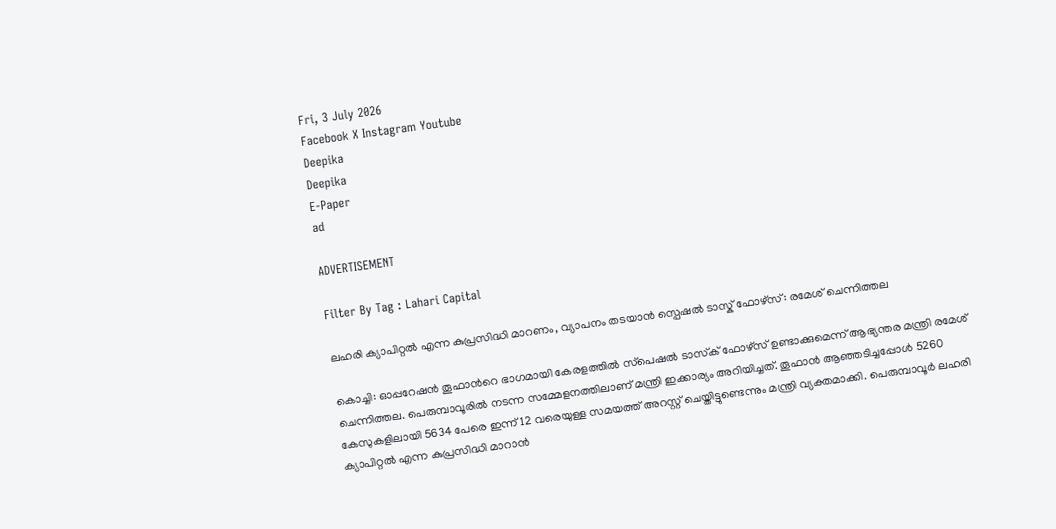Fri, 3 July 2026
Facebook X Instagram Youtube
Deepika
Deepika
E-Paper
ad

ADVERTISEMENT

Filter By Tag : Lahari Capital

ലഹരി ക്യാപിറ്റല്‍ എന്ന കുപ്രസിദ്ധി മാറണം, വ്യാപനം തടയാൻ സ്പെഷൽ ടാസ്ക് ഫോഴ്സ്: രമേശ് ചെന്നിത്തല

കൊച്ചി: ഓപ്പറേഷൻ തൂഫാന്‍റെ ഭാഗമായി കേരളത്തിൽ സ്‌പെഷല്‍ ടാസ്‌ക് ഫോഴ്‌സ് ഉണ്ടാക്കുമെന്ന് ആഭ്യന്തര മന്ത്രി രമേശ് ചെന്നിത്തല. പെരുമ്പാവൂരിൽ നടന്ന സമ്മേളനത്തിലാണ് മന്ത്രി ഇക്കാര്യം അറിയിച്ചത്. തൂഫാന്‍ ആഞ്ഞടിച്ചപ്പോള്‍ 5260 കേസുകളിലായി 5634 പേരെ ഇന്ന് 12 വരെയുള്ള സമയത്ത് അറസ്റ്റ് ചെയ്തിട്ടുണ്ടെന്നും മന്ത്രി വ്യക്തമാക്കി. പെരുമ്പാവൂര്‍ ലഹരി ക്യാപിറ്റല്‍ എന്ന കുപ്രസിദ്ധി മാറാൻ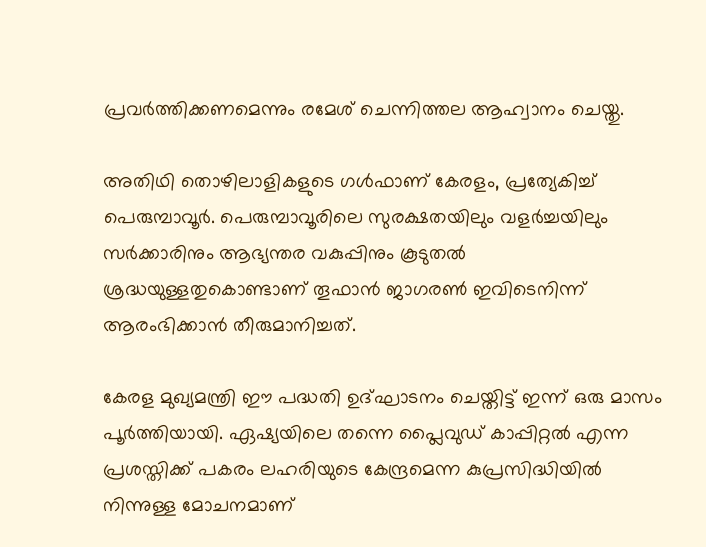പ്രവർത്തിക്കണമെന്നും രമേശ് ചെന്നിത്തല ആഹ്വാനം ചെയ്തു.

അതിഥി തൊഴിലാളികളുടെ ഗള്‍ഫാണ് കേരളം, പ്രത്യേകിച്ച് പെരുമ്പാവൂര്‍. പെരുമ്പാവൂരിലെ സുരക്ഷതയിലും വളര്‍ച്ചയിലും സര്‍ക്കാരിനും ആഭ്യന്തര വകുപ്പിനും കൂടുതല്‍ ശ്രദ്ധയുള്ളതുകൊണ്ടാണ് തൂഫാന്‍ ജാഗരണ്‍ ഇവിടെനിന്ന് ആരംഭിക്കാന്‍ തീരുമാനിച്ചത്.

കേരള മുഖ്യമന്ത്രി ഈ പദ്ധതി ഉദ്ഘാടനം ചെയ്തിട്ട് ഇന്ന് ഒരു മാസം പൂര്‍ത്തിയായി. ഏഷ്യയിലെ തന്നെ പ്ലൈവുഡ് കാപ്പിറ്റല്‍ എന്ന പ്രശസ്തിക്ക് പകരം ലഹരിയുടെ കേന്ദ്രമെന്ന കുപ്രസിദ്ധിയില്‍ നിന്നുള്ള മോചനമാണ്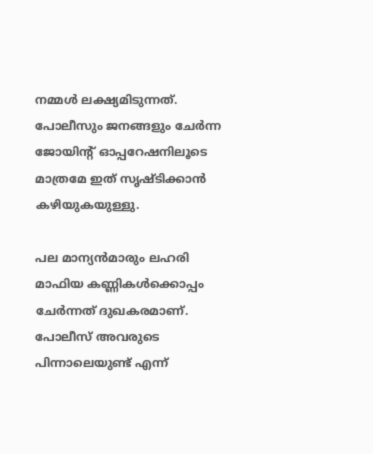നമ്മള്‍ ലക്ഷ്യമിടുന്നത്. പോലീസും ജനങ്ങളും ചേര്‍ന്ന ജോയിന്‍റ് ഓപ്പറേഷനിലൂടെ മാത്രമേ ഇത് സൃഷ്ടിക്കാന്‍ കഴിയുകയുള്ളു.

പല മാന്യന്‍മാരും ലഹരി മാഫിയ കണ്ണികള്‍ക്കൊപ്പം ചേര്‍ന്നത് ദുഖകരമാണ്. പോലീസ് അവരുടെ പിന്നാലെയുണ്ട് എന്ന്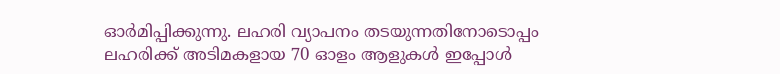ഓര്‍മിപ്പിക്കുന്നു. ലഹരി വ്യാപനം തടയുന്നതിനോടൊപ്പം ലഹരിക്ക് അടിമകളായ 70 ഓളം ആളുകള്‍ ഇപ്പോള്‍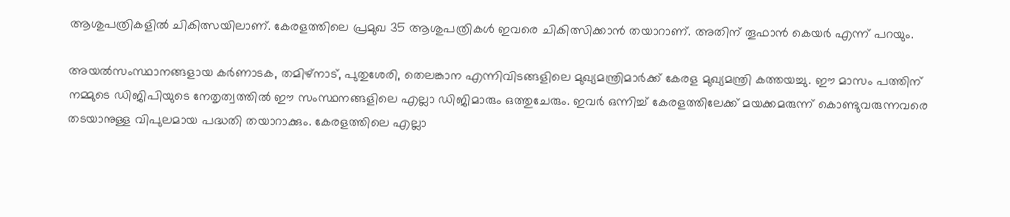ആശുപത്രികളില്‍ ചികിത്സയിലാണ്. കേരളത്തിലെ പ്രമുഖ 35 ആശുപത്രികള്‍ ഇവരെ ചികിത്സിക്കാന്‍ തയാറാണ്. അതിന് തൂഫാന്‍ കെയര്‍ എന്ന് പറയും.

അയല്‍സംസ്ഥാനങ്ങളായ കര്‍ണാടക, തമിഴ്‌നാട്, പുതുശേരി, തെലങ്കാന എന്നിവിടങ്ങളിലെ മുഖ്യമന്ത്രിമാര്‍ക്ക് കേരള മുഖ്യമന്ത്രി കത്തയച്ചു. ഈ മാസം പത്തിന് നമ്മുടെ ഡിജിപിയുടെ നേതൃത്വത്തില്‍ ഈ സംസ്ഥനങ്ങളിലെ എല്ലാ ഡിജിമാരും ഒത്തുചേരും. ഇവര്‍ ഒന്നിച്ച് കേരളത്തിലേക്ക് മയക്കമരുന്ന് കൊണ്ടുവരുന്നവരെ തടയാനുള്ള വിപുലമായ പദ്ധതി തയാറാക്കും. കേരളത്തിലെ എല്ലാ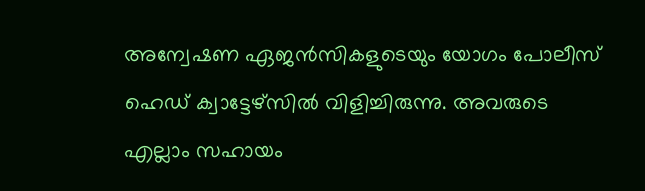അന്വേഷണ ഏജന്‍സികളുടെയും യോഗം പോലീസ് ഹെഡ് ക്വാട്ടേഴ്‌സില്‍ വിളിച്ചിരുന്നു. അവരുടെ എല്ലാം സഹായം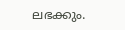ലഭക്കും.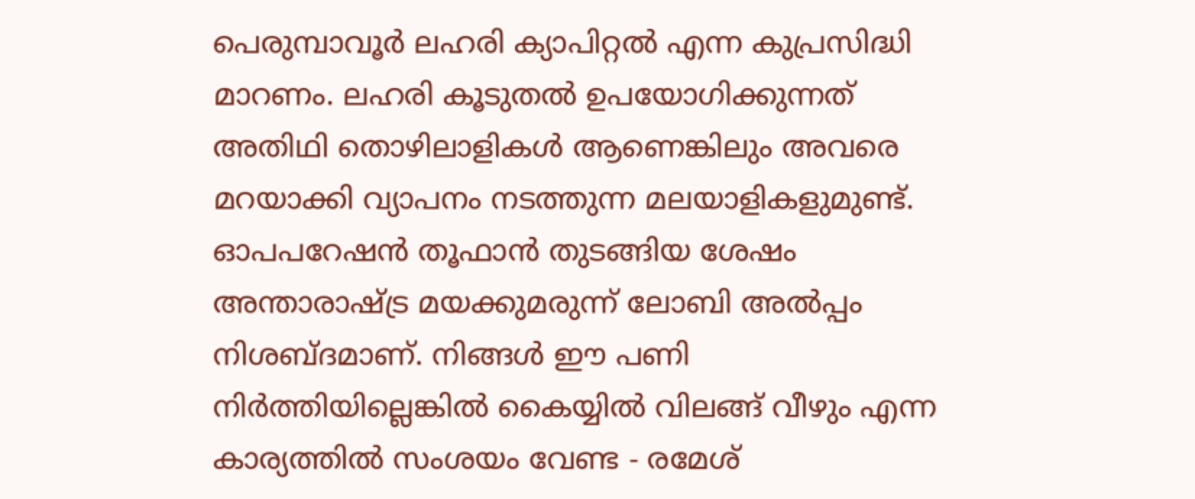പെരുമ്പാവൂര്‍ ലഹരി ക്യാപിറ്റല്‍ എന്ന കുപ്രസിദ്ധി മാറണം. ലഹരി കൂടുതല്‍ ഉപയോഗിക്കുന്നത് അതിഥി തൊഴിലാളികള്‍ ആണെങ്കിലും അവരെ മറയാക്കി വ്യാപനം നടത്തുന്ന മലയാളികളുമുണ്ട്. ഓപപറേഷന്‍ തൂഫാന്‍ തുടങ്ങിയ ശേഷം അന്താരാഷ്ട്ര മയക്കുമരുന്ന് ലോബി അല്‍പ്പം നിശബ്ദമാണ്. നിങ്ങള്‍ ഈ പണി നിര്‍ത്തിയില്ലെങ്കില്‍ കൈയ്യില്‍ വിലങ്ങ് വീഴും എന്ന കാര്യത്തില്‍ സംശയം വേണ്ട - രമേശ്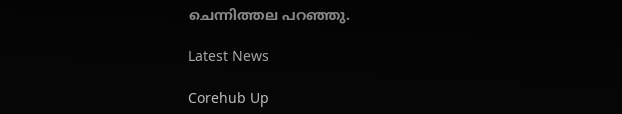ചെന്നിത്തല പറഞ്ഞു.

Latest News

Corehub Up